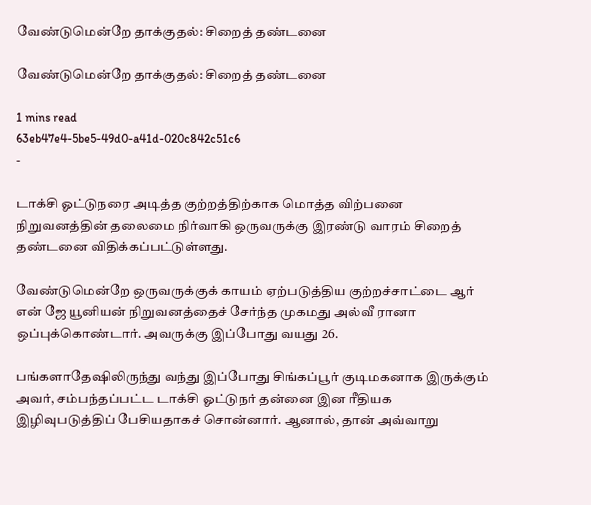வேண்டுமென்றே தாக்குதல்: சிறைத் தண்டனை

வேண்டுமென்றே தாக்குதல்: சிறைத் தண்டனை

1 mins read
63eb47e4-5be5-49d0-a41d-020c842c51c6
-

டாக்சி ஓட்டுநரை அடித்த குற்றத்திற்காக மொத்த விற்பனை நிறுவனத்தின் தலைமை நிர்வாகி ஒருவருக்கு இரண்டு வாரம் சிறைத் தண்டனை விதிக்கப்பட்டுள்ளது.

வேண்டுமென்றே ஒருவருக்குக் காயம் ஏற்படுத்திய குற்றச்சாட்டை ஆர் என் ஜே யூனியன் நிறுவனத்தைச் சேர்ந்த முகமது அல்வீ ரானா ஒப்புக்கொண்டார். அவருக்கு இப்போது வயது 26.

பங்களாதேஷிலிருந்து வந்து இப்போது சிங்கப்பூர் குடிமகனாக இருக்கும் அவர், சம்பந்தப்பட்ட டாக்சி ஓட்டுநர் தன்னை இன ரீதியக இழிவுபடுத்திப் பேசியதாகச் சொன்னார். ஆனால், தான் அவ்வாறு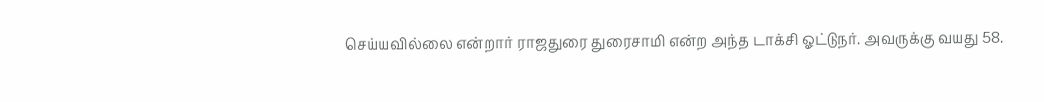செய்யவில்லை என்றார் ராஜதுரை துரைசாமி என்ற அந்த டாக்சி ஓட்டுநர். அவருக்கு வயது 58.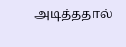அடித்ததால்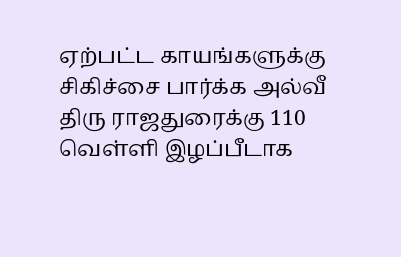ஏற்பட்ட காயங்களுக்கு சிகிச்சை பார்க்க அல்வீ திரு ராஜதுரைக்கு 110 வெள்ளி இழப்பீடாக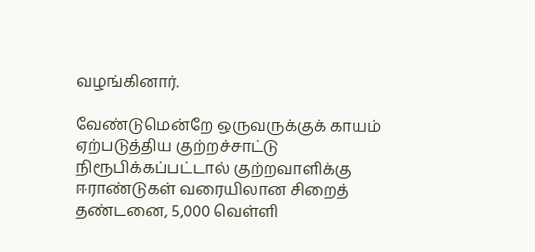வழங்கினார்.

வேண்டுமென்றே ஒருவருக்குக் காயம் ஏற்படுத்திய குற்றச்சாட்டு நிரூபிக்கப்பட்டால் குற்றவாளிக்கு ஈராண்டுகள் வரையிலான சிறைத் தண்டனை, 5,000 வெள்ளி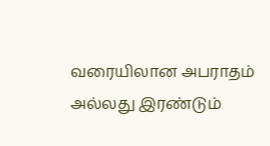வரையிலான அபராதம் அல்லது இரண்டும்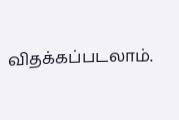விதக்கப்படலாம்.